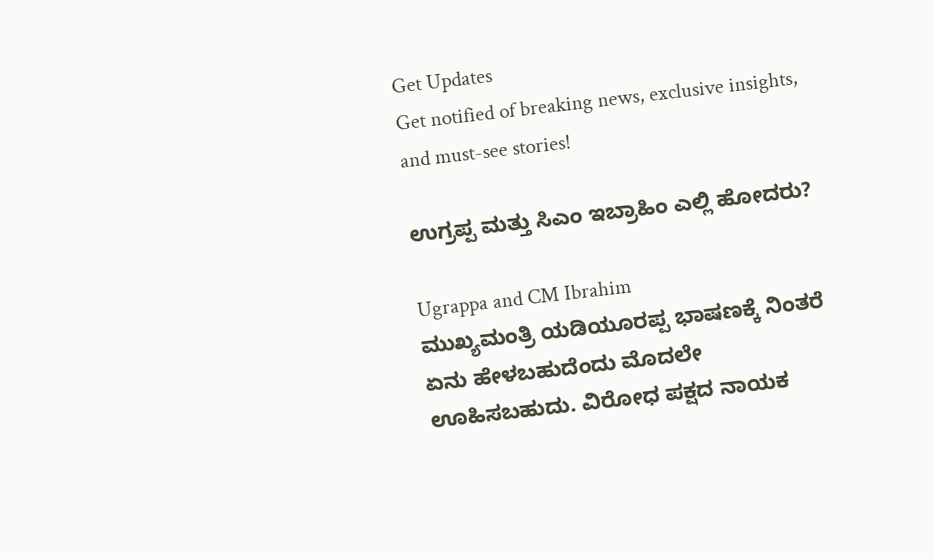Get Updates
Get notified of breaking news, exclusive insights, and must-see stories!

ಉಗ್ರಪ್ಪ ಮತ್ತು ಸಿಎಂ ಇಬ್ರಾಹಿಂ ಎಲ್ಲಿ ಹೋದರು?

Ugrappa and CM Ibrahim
ಮುಖ್ಯಮಂತ್ರಿ ಯಡಿಯೂರಪ್ಪ ಭಾಷಣಕ್ಕೆ ನಿಂತರೆ ಏನು ಹೇಳಬಹುದೆಂದು ಮೊದಲೇ ಊಹಿಸಬಹುದು. ವಿರೋಧ ಪಕ್ಷದ ನಾಯಕ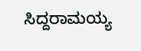ಸಿದ್ದರಾಮಯ್ಯ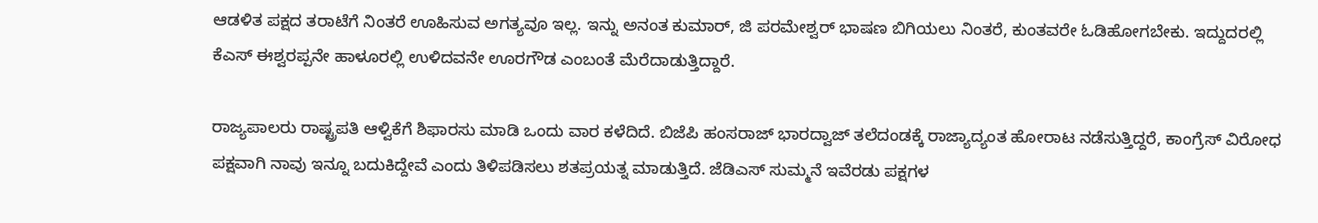ಆಡಳಿತ ಪಕ್ಷದ ತರಾಟೆಗೆ ನಿಂತರೆ ಊಹಿಸುವ ಅಗತ್ಯವೂ ಇಲ್ಲ. ಇನ್ನು ಅನಂತ ಕುಮಾರ್, ಜಿ ಪರಮೇಶ್ವರ್ ಭಾಷಣ ಬಿಗಿಯಲು ನಿಂತರೆ, ಕುಂತವರೇ ಓಡಿಹೋಗಬೇಕು. ಇದ್ದುದರಲ್ಲಿ ಕೆಎಸ್ ಈಶ್ವರಪ್ಪನೇ ಹಾಳೂರಲ್ಲಿ ಉಳಿದವನೇ ಊರಗೌಡ ಎಂಬಂತೆ ಮೆರೆದಾಡುತ್ತಿದ್ದಾರೆ.

ರಾಜ್ಯಪಾಲರು ರಾಷ್ಟ್ರಪತಿ ಆಳ್ವಿಕೆಗೆ ಶಿಫಾರಸು ಮಾಡಿ ಒಂದು ವಾರ ಕಳೆದಿದೆ. ಬಿಜೆಪಿ ಹಂಸರಾಜ್ ಭಾರದ್ವಾಜ್ ತಲೆದಂಡಕ್ಕೆ ರಾಜ್ಯಾದ್ಯಂತ ಹೋರಾಟ ನಡೆಸುತ್ತಿದ್ದರೆ, ಕಾಂಗ್ರೆಸ್ ವಿರೋಧ ಪಕ್ಷವಾಗಿ ನಾವು ಇನ್ನೂ ಬದುಕಿದ್ದೇವೆ ಎಂದು ತಿಳಿಪಡಿಸಲು ಶತಪ್ರಯತ್ನ ಮಾಡುತ್ತಿದೆ. ಜೆಡಿಎಸ್ ಸುಮ್ಮನೆ ಇವೆರಡು ಪಕ್ಷಗಳ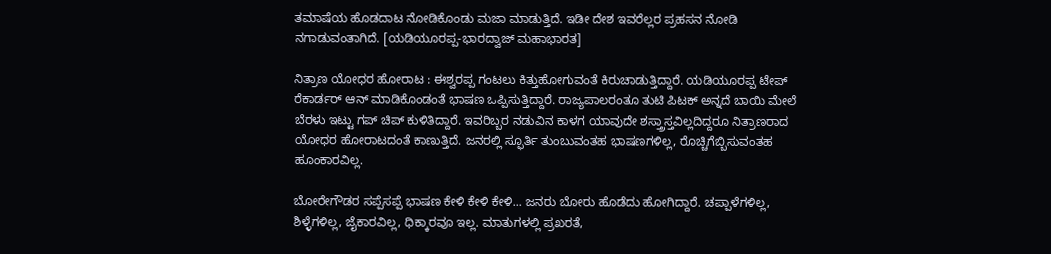ತಮಾಷೆಯ ಹೊಡದಾಟ ನೋಡಿಕೊಂಡು ಮಜಾ ಮಾಡುತ್ತಿದೆ. ಇಡೀ ದೇಶ ಇವರೆಲ್ಲರ ಪ್ರಹಸನ ನೋಡಿ ನಗಾಡುವಂತಾಗಿದೆ. [ಯಡಿಯೂರಪ್ಪ-ಭಾರದ್ವಾಜ್ ಮಹಾಭಾರತ]

ನಿತ್ರಾಣ ಯೋಧರ ಹೋರಾಟ : ಈಶ್ವರಪ್ಪ ಗಂಟಲು ಕಿತ್ತುಹೋಗುವಂತೆ ಕಿರುಚಾಡುತ್ತಿದ್ದಾರೆ. ಯಡಿಯೂರಪ್ಪ ಟೇಪ್ ರೆಕಾರ್ಡರ್ ಆನ್ ಮಾಡಿಕೊಂಡಂತೆ ಭಾಷಣ ಒಪ್ಪಿಸುತ್ತಿದ್ದಾರೆ. ರಾಜ್ಯಪಾಲರಂತೂ ತುಟಿ ಪಿಟಕ್ ಅನ್ನದೆ ಬಾಯಿ ಮೇಲೆ ಬೆರಳು ಇಟ್ಟು ಗಪ್ ಚಿಪ್ ಕುಳಿತಿದ್ದಾರೆ. ಇವರಿಬ್ಬರ ನಡುವಿನ ಕಾಳಗ ಯಾವುದೇ ಶಸ್ತ್ರಾಸ್ತವಿಲ್ಲದಿದ್ದರೂ ನಿತ್ರಾಣರಾದ ಯೋಧರ ಹೋರಾಟದಂತೆ ಕಾಣುತ್ತಿದೆ. ಜನರಲ್ಲಿ ಸ್ಫೂರ್ತಿ ತುಂಬುವಂತಹ ಭಾಷಣಗಳಿಲ್ಲ, ರೊಚ್ಚಿಗೆಬ್ಬಿಸುವಂತಹ ಹೂಂಕಾರವಿಲ್ಲ.

ಬೋರೇಗೌಡರ ಸಪ್ಪೆಸಪ್ಪೆ ಭಾಷಣ ಕೇಳಿ ಕೇಳಿ ಕೇಳಿ... ಜನರು ಬೋರು ಹೊಡೆದು ಹೋಗಿದ್ದಾರೆ. ಚಪ್ಪಾಳೆಗಳಿಲ್ಲ, ಶಿಳ್ಳೆಗಳಿಲ್ಲ, ಜೈಕಾರವಿಲ್ಲ, ಧಿಕ್ಕಾರವೂ ಇಲ್ಲ. ಮಾತುಗಳಲ್ಲಿ ಪ್ರಖರತೆ,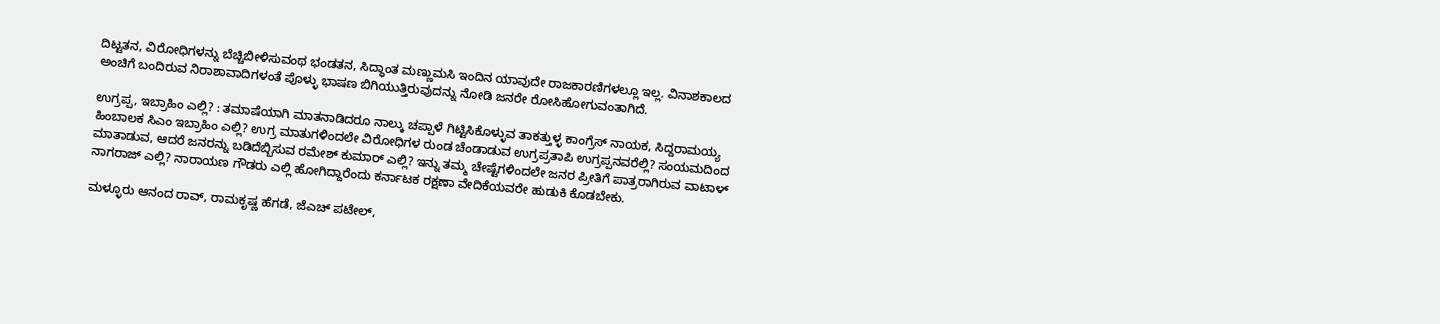ದಿಟ್ಟತನ, ವಿರೋಧಿಗಳನ್ನು ಬೆಚ್ಚಿಬೀಳಿಸುವಂಥ ಭಂಡತನ, ಸಿದ್ಧಾಂತ ಮಣ್ಣುಮಸಿ ಇಂದಿನ ಯಾವುದೇ ರಾಜಕಾರಣಿಗಳಲ್ಲೂ ಇಲ್ಲ. ವಿನಾಶಕಾಲದ ಅಂಚಿಗೆ ಬಂದಿರುವ ನಿರಾಶಾವಾದಿಗಳಂತೆ ಪೊಳ್ಳು ಭಾಷಣ ಬಿಗಿಯುತ್ತಿರುವುದನ್ನು ನೋಡಿ ಜನರೇ ರೋಸಿಹೋಗುವಂತಾಗಿದೆ.

ಉಗ್ರಪ್ಪ, ಇಬ್ರಾಹಿಂ ಎಲ್ಲಿ? : ತಮಾಷೆಯಾಗಿ ಮಾತನಾಡಿದರೂ ನಾಲ್ಕು ಚಪ್ಪಾಳೆ ಗಿಟ್ಟಿಸಿಕೊಳ್ಳುವ ತಾಕತ್ತುಳ್ಳ ಕಾಂಗ್ರೆಸ್ ನಾಯಕ, ಸಿದ್ದರಾಮಯ್ಯ ಹಿಂಬಾಲಕ ಸಿಎಂ ಇಬ್ರಾಹಿಂ ಎಲ್ಲಿ? ಉಗ್ರ ಮಾತುಗಳಿಂದಲೇ ವಿರೋಧಿಗಳ ರುಂಡ ಚೆಂಡಾಡುವ ಉಗ್ರಪ್ರತಾಪಿ ಉಗ್ರಪ್ಪನವರೆಲ್ಲಿ? ಸಂಯಮದಿಂದ ಮಾತಾಡುವ, ಆದರೆ ಜನರನ್ನು ಬಡಿದೆಬ್ಬಿಸುವ ರಮೇಶ್ ಕುಮಾರ್ ಎಲ್ಲಿ? ಇನ್ನು ತಮ್ಮ ಚೇಷ್ಟೆಗಳಿಂದಲೇ ಜನರ ಪ್ರೀತಿಗೆ ಪಾತ್ರರಾಗಿರುವ ವಾಟಾಳ್ ನಾಗರಾಜ್ ಎಲ್ಲಿ? ನಾರಾಯಣ ಗೌಡರು ಎಲ್ಲಿ ಹೋಗಿದ್ದಾರೆಂದು ಕರ್ನಾಟಕ ರಕ್ಷಣಾ ವೇದಿಕೆಯವರೇ ಹುಡುಕಿ ಕೊಡಬೇಕು.

ಮಳ್ಳೂರು ಆನಂದ ರಾವ್, ರಾಮಕೃಷ್ಣ ಹೆಗಡೆ, ಜೆಎಚ್ ಪಟೇಲ್,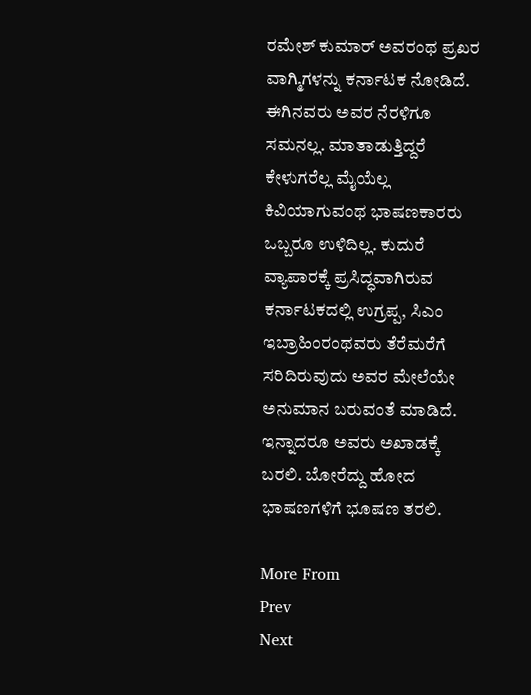ರಮೇಶ್ ಕುಮಾರ್ ಅವರಂಥ ಪ್ರಖರ ವಾಗ್ಮಿಗಳನ್ನು ಕರ್ನಾಟಕ ನೋಡಿದೆ. ಈಗಿನವರು ಅವರ ನೆರಳಿಗೂ ಸಮನಲ್ಲ. ಮಾತಾಡುತ್ತಿದ್ದರೆ ಕೇಳುಗರೆಲ್ಲ ಮೈಯೆಲ್ಲ ಕಿವಿಯಾಗುವಂಥ ಭಾಷಣಕಾರರು ಒಬ್ಬರೂ ಉಳಿದಿಲ್ಲ. ಕುದುರೆ ವ್ಯಾಪಾರಕ್ಕೆ ಪ್ರಸಿದ್ಧವಾಗಿರುವ ಕರ್ನಾಟಕದಲ್ಲಿ ಉಗ್ರಪ್ಪ, ಸಿಎಂ ಇಬ್ರಾಹಿಂರಂಥವರು ತೆರೆಮರೆಗೆ ಸರಿದಿರುವುದು ಅವರ ಮೇಲೆಯೇ ಅನುಮಾನ ಬರುವಂತೆ ಮಾಡಿದೆ. ಇನ್ನಾದರೂ ಅವರು ಅಖಾಡಕ್ಕೆ ಬರಲಿ. ಬೋರೆದ್ದು ಹೋದ ಭಾಷಣಗಳಿಗೆ ಭೂಷಣ ತರಲಿ.

More From
Prev
Next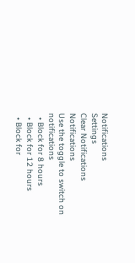Notifications
Settings
Clear Notifications
Notifications
Use the toggle to switch on notifications
  • Block for 8 hours
  • Block for 12 hours
  • Block for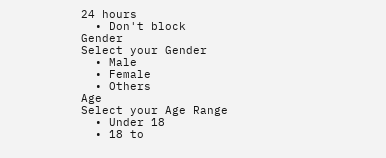24 hours
  • Don't block
Gender
Select your Gender
  • Male
  • Female
  • Others
Age
Select your Age Range
  • Under 18
  • 18 to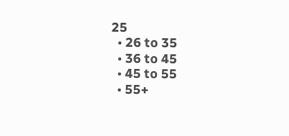25
  • 26 to 35
  • 36 to 45
  • 45 to 55
  • 55+